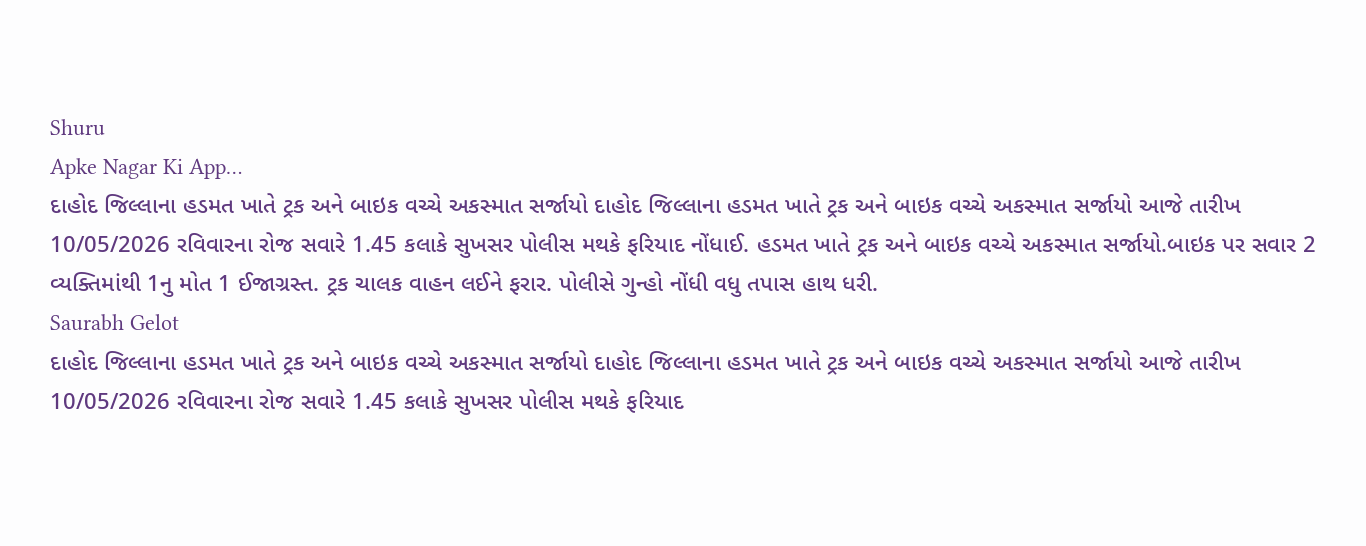Shuru
Apke Nagar Ki App…
દાહોદ જિલ્લાના હડમત ખાતે ટ્રક અને બાઇક વચ્ચે અકસ્માત સર્જાયો દાહોદ જિલ્લાના હડમત ખાતે ટ્રક અને બાઇક વચ્ચે અકસ્માત સર્જાયો આજે તારીખ 10/05/2026 રવિવારના રોજ સવારે 1.45 કલાકે સુખસર પોલીસ મથકે ફરિયાદ નોંધાઈ. હડમત ખાતે ટ્રક અને બાઇક વચ્ચે અકસ્માત સર્જાયો.બાઇક પર સવાર 2 વ્યક્તિમાંથી 1નુ મોત 1 ઈજાગ્રસ્ત. ટ્રક ચાલક વાહન લઈને ફરાર. પોલીસે ગુન્હો નોંધી વધુ તપાસ હાથ ધરી.
Saurabh Gelot
દાહોદ જિલ્લાના હડમત ખાતે ટ્રક અને બાઇક વચ્ચે અકસ્માત સર્જાયો દાહોદ જિલ્લાના હડમત ખાતે ટ્રક અને બાઇક વચ્ચે અકસ્માત સર્જાયો આજે તારીખ 10/05/2026 રવિવારના રોજ સવારે 1.45 કલાકે સુખસર પોલીસ મથકે ફરિયાદ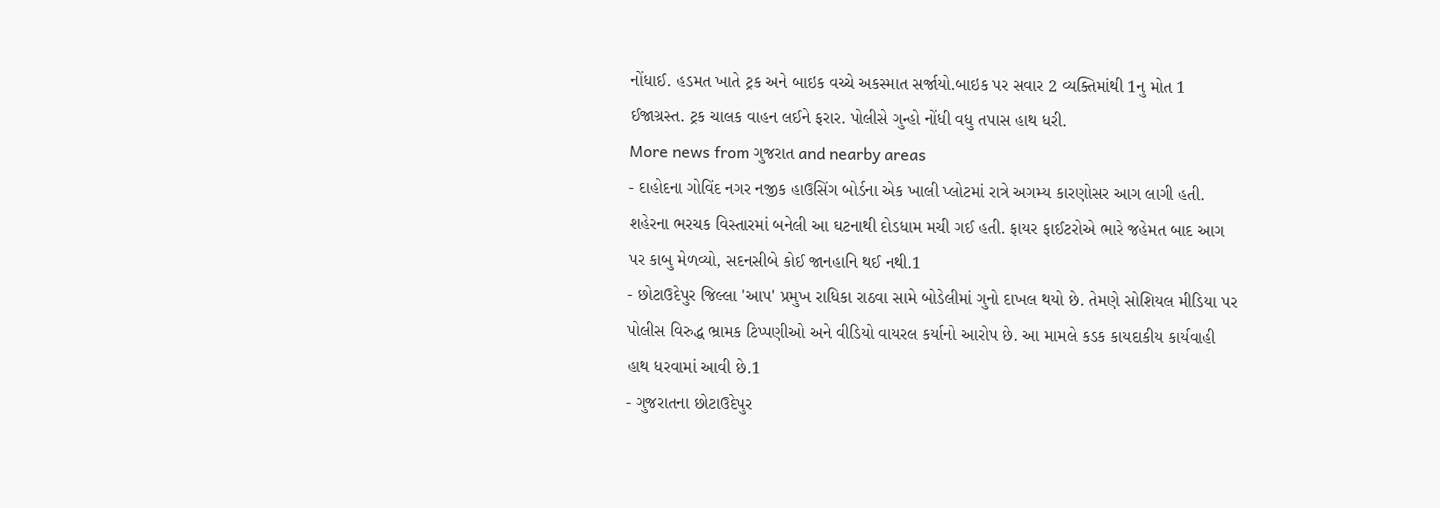નોંધાઈ. હડમત ખાતે ટ્રક અને બાઇક વચ્ચે અકસ્માત સર્જાયો.બાઇક પર સવાર 2 વ્યક્તિમાંથી 1નુ મોત 1 ઈજાગ્રસ્ત. ટ્રક ચાલક વાહન લઈને ફરાર. પોલીસે ગુન્હો નોંધી વધુ તપાસ હાથ ધરી.
More news from ગુજરાત and nearby areas
- દાહોદના ગોવિંદ નગર નજીક હાઉસિંગ બોર્ડના એક ખાલી પ્લોટમાં રાત્રે અગમ્ય કારણોસર આગ લાગી હતી. શહેરના ભરચક વિસ્તારમાં બનેલી આ ઘટનાથી દોડધામ મચી ગઈ હતી. ફાયર ફાઈટરોએ ભારે જહેમત બાદ આગ પર કાબુ મેળવ્યો, સદનસીબે કોઈ જાનહાનિ થઈ નથી.1
- છોટાઉદેપુર જિલ્લા 'આપ' પ્રમુખ રાધિકા રાઠવા સામે બોડેલીમાં ગુનો દાખલ થયો છે. તેમણે સોશિયલ મીડિયા પર પોલીસ વિરુદ્ધ ભ્રામક ટિપ્પણીઓ અને વીડિયો વાયરલ કર્યાનો આરોપ છે. આ મામલે કડક કાયદાકીય કાર્યવાહી હાથ ધરવામાં આવી છે.1
- ગુજરાતના છોટાઉદેપુર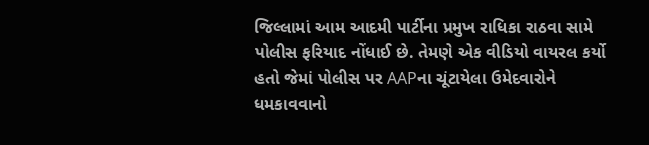જિલ્લામાં આમ આદમી પાર્ટીના પ્રમુખ રાધિકા રાઠવા સામે પોલીસ ફરિયાદ નોંધાઈ છે. તેમણે એક વીડિયો વાયરલ કર્યો હતો જેમાં પોલીસ પર AAPના ચૂંટાયેલા ઉમેદવારોને ધમકાવવાનો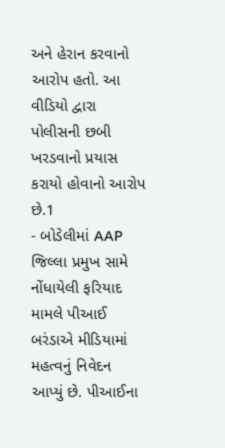અને હેરાન કરવાનો આરોપ હતો. આ વીડિયો દ્વારા પોલીસની છબી ખરડવાનો પ્રયાસ કરાયો હોવાનો આરોપ છે.1
- બોડેલીમાં AAP જિલ્લા પ્રમુખ સામે નોંધાયેલી ફરિયાદ મામલે પીઆઈ બરંડાએ મીડિયામાં મહત્વનું નિવેદન આપ્યું છે. પીઆઈના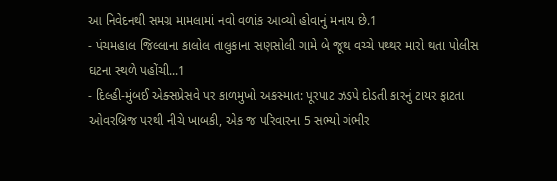આ નિવેદનથી સમગ્ર મામલામાં નવો વળાંક આવ્યો હોવાનું મનાય છે.1
- પંચમહાલ જિલ્લાના કાલોલ તાલુકાના સણસોલી ગામે બે જૂથ વચ્ચે પથ્થર મારો થતા પોલીસ ઘટના સ્થળે પહોંચી...1
- દિલ્હી-મુંબઈ એક્સપ્રેસવે પર કાળમુખો અકસ્માત: પૂરપાટ ઝડપે દોડતી કારનું ટાયર ફાટતા ઓવરબ્રિજ પરથી નીચે ખાબકી, એક જ પરિવારના 5 સભ્યો ગંભીર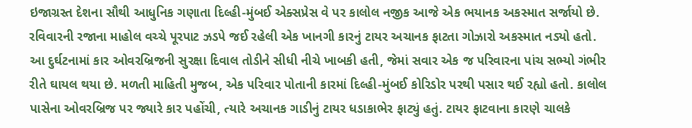ઇજાગ્રસ્ત દેશના સૌથી આધુનિક ગણાતા દિલ્હી-મુંબઈ એક્સપ્રેસ વે પર કાલોલ નજીક આજે એક ભયાનક અકસ્માત સર્જાયો છે. રવિવારની રજાના માહોલ વચ્ચે પૂરપાટ ઝડપે જઈ રહેલી એક ખાનગી કારનું ટાયર અચાનક ફાટતા ગોઝારો અકસ્માત નડ્યો હતો. આ દુર્ઘટનામાં કાર ઓવરબ્રિજની સુરક્ષા દિવાલ તોડીને સીધી નીચે ખાબકી હતી, જેમાં સવાર એક જ પરિવારના પાંચ સભ્યો ગંભીર રીતે ઘાયલ થયા છે. મળતી માહિતી મુજબ, એક પરિવાર પોતાની કારમાં દિલ્હી-મુંબઈ કોરિડોર પરથી પસાર થઈ રહ્યો હતો. કાલોલ પાસેના ઓવરબ્રિજ પર જ્યારે કાર પહોંચી, ત્યારે અચાનક ગાડીનું ટાયર ધડાકાભેર ફાટ્યું હતું. ટાયર ફાટવાના કારણે ચાલકે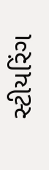સ્ટીયરિંગ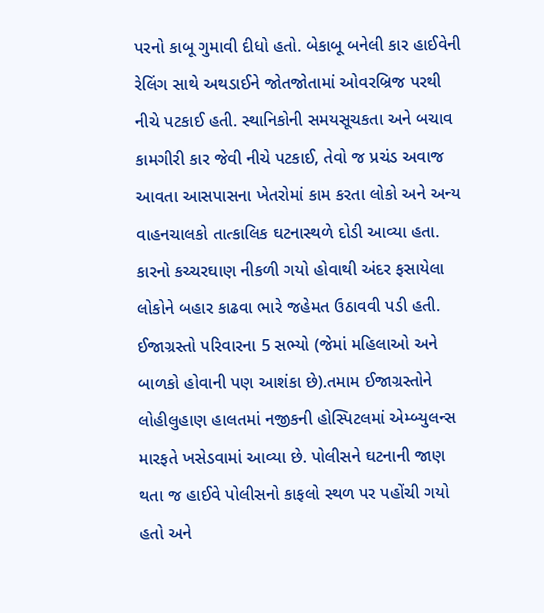પરનો કાબૂ ગુમાવી દીધો હતો. બેકાબૂ બનેલી કાર હાઈવેની રેલિંગ સાથે અથડાઈને જોતજોતામાં ઓવરબ્રિજ પરથી નીચે પટકાઈ હતી. સ્થાનિકોની સમયસૂચકતા અને બચાવ કામગીરી કાર જેવી નીચે પટકાઈ, તેવો જ પ્રચંડ અવાજ આવતા આસપાસના ખેતરોમાં કામ કરતા લોકો અને અન્ય વાહનચાલકો તાત્કાલિક ઘટનાસ્થળે દોડી આવ્યા હતા. કારનો કચ્ચરઘાણ નીકળી ગયો હોવાથી અંદર ફસાયેલા લોકોને બહાર કાઢવા ભારે જહેમત ઉઠાવવી પડી હતી. ઈજાગ્રસ્તો પરિવારના 5 સભ્યો (જેમાં મહિલાઓ અને બાળકો હોવાની પણ આશંકા છે).તમામ ઈજાગ્રસ્તોને લોહીલુહાણ હાલતમાં નજીકની હોસ્પિટલમાં એમ્બ્યુલન્સ મારફતે ખસેડવામાં આવ્યા છે. પોલીસને ઘટનાની જાણ થતા જ હાઈવે પોલીસનો કાફલો સ્થળ પર પહોંચી ગયો હતો અને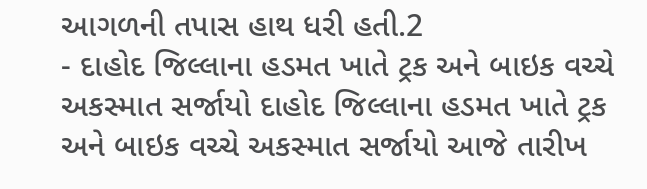આગળની તપાસ હાથ ધરી હતી.2
- દાહોદ જિલ્લાના હડમત ખાતે ટ્રક અને બાઇક વચ્ચે અકસ્માત સર્જાયો દાહોદ જિલ્લાના હડમત ખાતે ટ્રક અને બાઇક વચ્ચે અકસ્માત સર્જાયો આજે તારીખ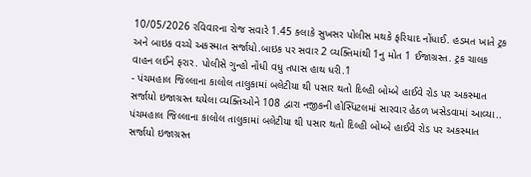10/05/2026 રવિવારના રોજ સવારે 1.45 કલાકે સુખસર પોલીસ મથકે ફરિયાદ નોંધાઈ. હડમત ખાતે ટ્રક અને બાઇક વચ્ચે અકસ્માત સર્જાયો.બાઇક પર સવાર 2 વ્યક્તિમાંથી 1નુ મોત 1 ઈજાગ્રસ્ત. ટ્રક ચાલક વાહન લઈને ફરાર. પોલીસે ગુન્હો નોંધી વધુ તપાસ હાથ ધરી.1
- પંચમહાલ જિલ્લાના કાલોલ તાલુકામાં બલેટીયા થી પસાર થતો દિલ્હી બોમ્બે હાઈવે રોડ પર અકસ્માત સર્જાયો ઇજાગ્રસ્ત થયેલા વ્યક્તિઓને 108 દ્વારા નજીકની હોસ્પિટલમાં સારવાર હેઠળ ખસેડવામાં આવ્યા.. પંચમહાલ જિલ્લાના કાલોલ તાલુકામાં બલેટીયા થી પસાર થતો દિલ્હી બોમ્બે હાઈવે રોડ પર અકસ્માત સર્જાયો ઇજાગ્રસ્ત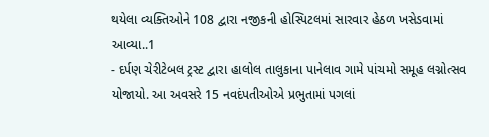થયેલા વ્યક્તિઓને 108 દ્વારા નજીકની હોસ્પિટલમાં સારવાર હેઠળ ખસેડવામાં આવ્યા..1
- દર્પણ ચેરીટેબલ ટ્રસ્ટ દ્વારા હાલોલ તાલુકાના પાનેલાવ ગામે પાંચમો સમૂહ લગ્નોત્સવ યોજાયો. આ અવસરે 15 નવદંપતીઓએ પ્રભુતામાં પગલાં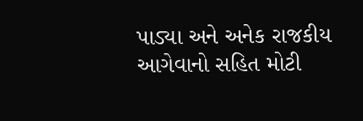પાડ્યા અને અનેક રાજકીય આગેવાનો સહિત મોટી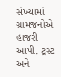સંખ્યામાં ગ્રામજનોએ હાજરી આપી. ટ્રસ્ટ અને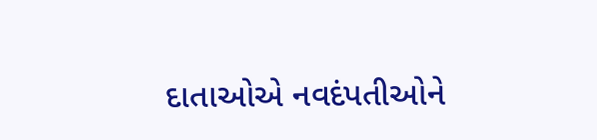દાતાઓએ નવદંપતીઓને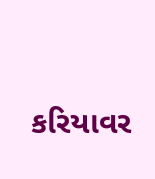કરિયાવર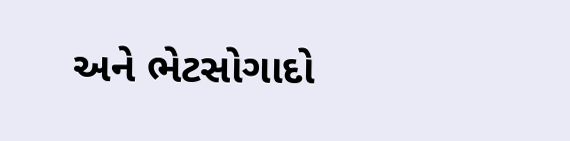અને ભેટસોગાદો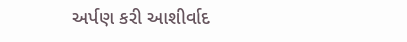અર્પણ કરી આશીર્વાદ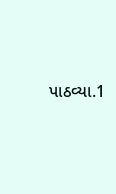પાઠવ્યા.1